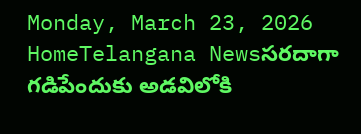Monday, March 23, 2026
HomeTelangana Newsసరదాగా గడిపేందుకు అడవిలోకి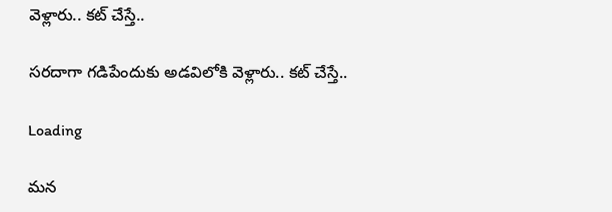వెళ్లారు.. కట్ చేస్తే..

సరదాగా గడిపేందుకు అడవిలోకి వెళ్లారు.. కట్ చేస్తే..

Loading

మన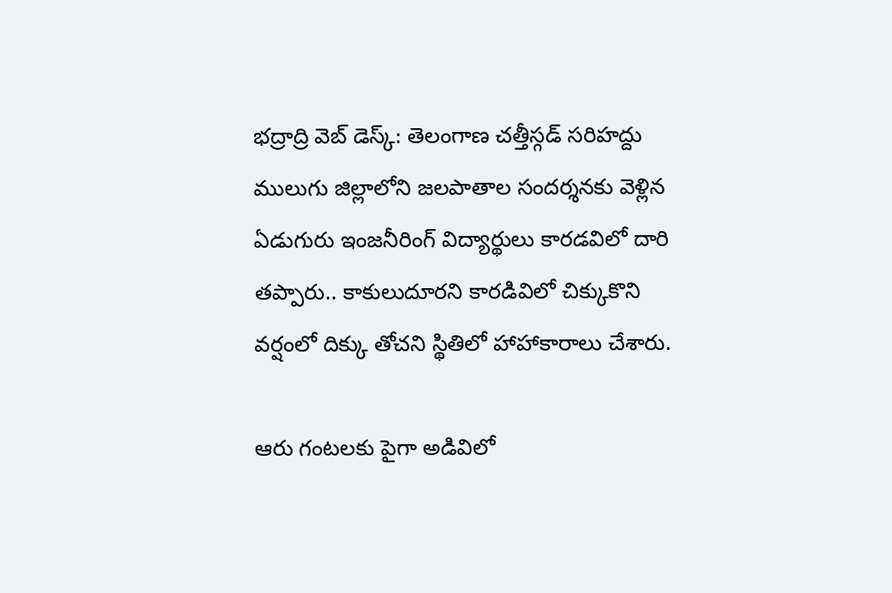భద్రాద్రి వెబ్ డెస్క్: తెలంగాణ చత్తీస్గడ్ సరిహద్దు ములుగు జిల్లాలోని జలపాతాల సందర్శనకు వెళ్లిన ఏడుగురు ఇంజనీరింగ్ విద్యార్థులు కారడవిలో దారి తప్పారు.. కాకులుదూరని కారడివిలో చిక్కుకొని వర్షంలో దిక్కు తోచని స్థితిలో హాహాకారాలు చేశారు.

ఆరు గంటలకు పైగా అడివిలో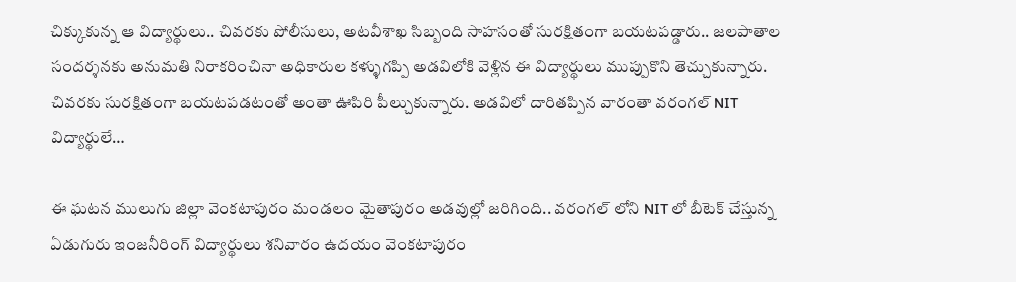చిక్కుకున్న ఆ విద్యార్థులు.. చివరకు పోలీసులు, అటవీశాఖ సిబ్బంది సాహసంతో సురక్షితంగా బయటపడ్డారు.. జలపాతాల సందర్శనకు అనుమతి నిరాకరించినా అధికారుల కళ్ళుగప్పి అడవిలోకి వెళ్లిన ఈ విద్యార్థులు ముప్పుకొని తెచ్చుకున్నారు. చివరకు సురక్షితంగా బయటపడటంతో అంతా ఊపిరి పీల్చుకున్నారు. అడవిలో దారితప్పిన వారంతా వరంగల్ NIT విద్యార్థులే…

ఈ ఘటన ములుగు జిల్లా వెంకటాపురం మండలం మైతాపురం అడవుల్లో జరిగింది.. వరంగల్ లోని NIT లో బీటెక్ చేస్తున్న ఏడుగురు ఇంజనీరింగ్ విద్యార్థులు శనివారం ఉదయం వెంకటాపురం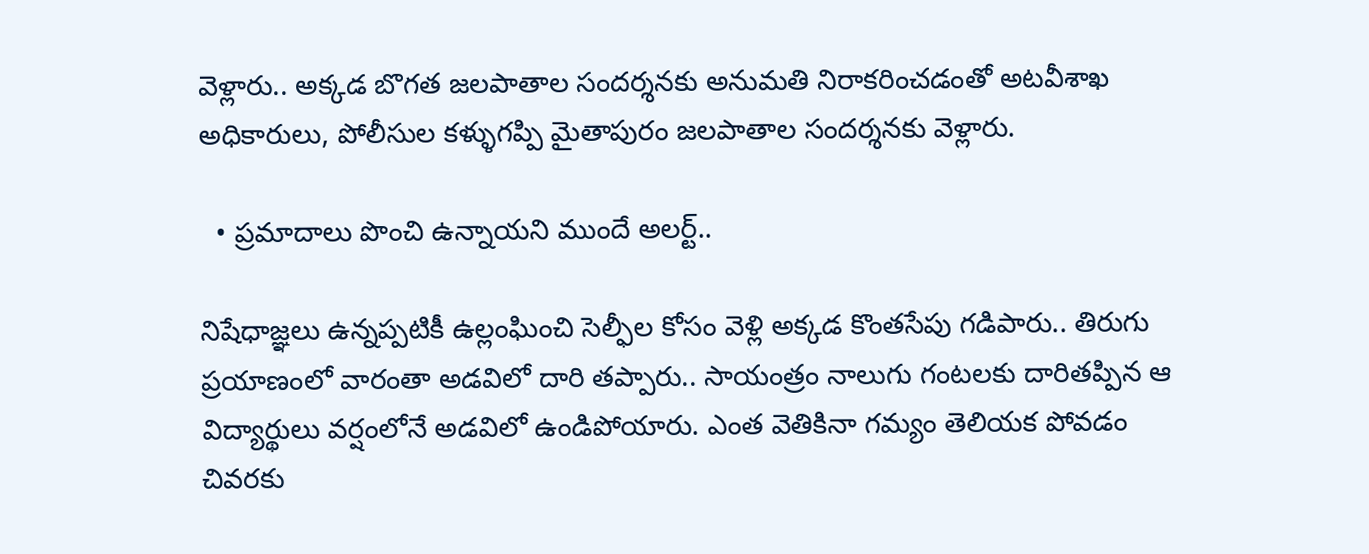వెళ్లారు.. అక్కడ బొగత జలపాతాల సందర్శనకు అనుమతి నిరాకరించడంతో అటవీశాఖ అధికారులు, పోలీసుల కళ్ళుగప్పి మైతాపురం జలపాతాల సందర్శనకు వెళ్లారు.

  • ప్రమాదాలు పొంచి ఉన్నాయని ముందే అలర్ట్..

నిషేధాజ్ఞలు ఉన్నప్పటికీ ఉల్లంఘించి సెల్ఫీల కోసం వెళ్లి అక్కడ కొంతసేపు గడిపారు.. తిరుగు ప్రయాణంలో వారంతా అడవిలో దారి తప్పారు.. సాయంత్రం నాలుగు గంటలకు దారితప్పిన ఆ విద్యార్థులు వర్షంలోనే అడవిలో ఉండిపోయారు. ఎంత వెతికినా గమ్యం తెలియక పోవడం చివరకు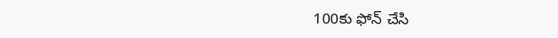100కు ఫోన్ చేసి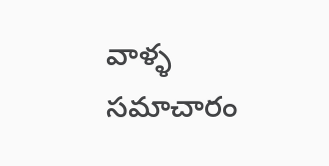వాళ్ళ సమాచారం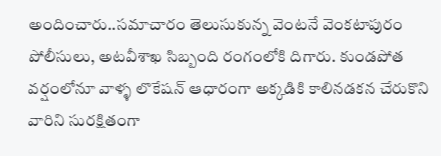అందించారు..సమాచారం తెలుసుకున్న వెంటనే వెంకటాపురం పోలీసులు, అటవీశాఖ సిబ్బంది రంగంలోకి దిగారు. కుండపోత వర్షంలోనూ వాళ్ళ లొకేషన్ ఆధారంగా అక్కడికి కాలినడకన చేరుకొని వారిని సురక్షితంగా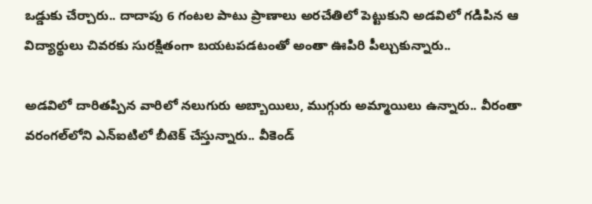ఒడ్డుకు చేర్చారు.. దాదాపు 6 గంటల పాటు ప్రాణాలు అరచేతిలో పెట్టుకుని అడవిలో గడిపిన ఆ విద్యార్థులు చివరకు సురక్షితంగా బయటపడటంతో అంతా ఊపిరి పీల్చుకున్నారు..

అడవిలో దారితప్పిన వారిలో నలుగురు అబ్బాయిలు, ముగ్గురు అమ్మాయిలు ఉన్నారు.. వీరంతా వరంగల్‌లోని ఎన్ఐటిలో బీటెక్ చేస్తున్నారు.. వీకెండ్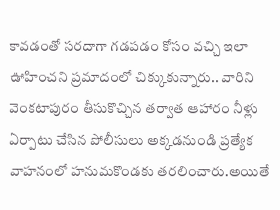కావడంతో సరదాగా గడపడం కోసం వచ్చి ఇలా ఊహించని ప్రమాదంలో చిక్కుకున్నారు.. వారిని వెంకటాపురం తీసుకొచ్చిన తర్వాత ఆహారం నీళ్లు ఏర్పాటు చేసిన పోలీసులు అక్కడనుండి ప్రత్యేక వాహనంలో హనుమకొండకు తరలించారు.అయితే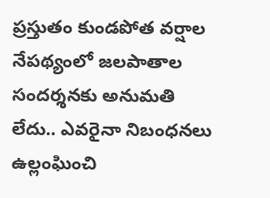ప్రస్తుతం కుండపోత వర్షాల నేపథ్యంలో జలపాతాల సందర్శనకు అనుమతి లేదు.. ఎవరైనా నిబంధనలు ఉల్లంఘించి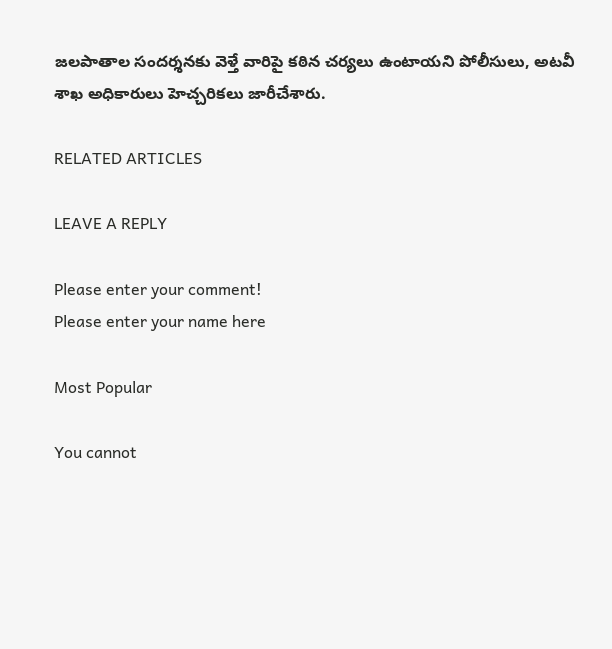జలపాతాల సందర్శనకు వెళ్తే వారిపై కఠిన చర్యలు ఉంటాయని పోలీసులు, అటవీ శాఖ అధికారులు హెచ్చరికలు జారీచేశారు.

RELATED ARTICLES

LEAVE A REPLY

Please enter your comment!
Please enter your name here

Most Popular

You cannot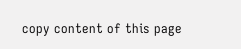copy content of this page